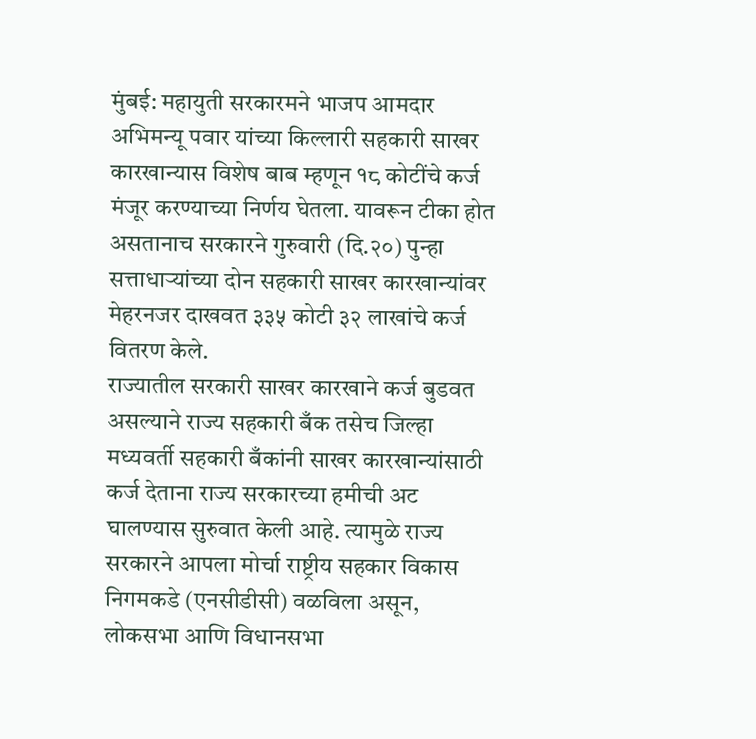मुंबई: महायुती सरकारमने भाजप आमदार अभिमन्यू पवार यांच्या किल्लारी सहकारी साखर कारखान्यास विशेष बाब म्हणून १८ कोटींचे कर्ज मंजूर करण्याच्या निर्णय घेतला. यावरून टीका होत असतानाच सरकारने गुरुवारी (दि.२०) पुन्हा सत्ताधाऱ्यांच्या दोन सहकारी साखर कारखान्यांवर मेहरनजर दाखवत ३३५ कोटी ३२ लाखांचे कर्ज वितरण केले.
राज्यातील सरकारी साखर कारखाने कर्ज बुडवत असल्याने राज्य सहकारी बँक तसेच जिल्हा मध्यवर्ती सहकारी बँकांनी साखर कारखान्यांसाठी कर्ज देताना राज्य सरकारच्या हमीची अट घालण्यास सुरुवात केली आहे. त्यामुळे राज्य सरकारने आपला मोर्चा राष्ट्रीय सहकार विकास निगमकडे (एनसीडीसी) वळविला असून, लोकसभा आणि विधानसभा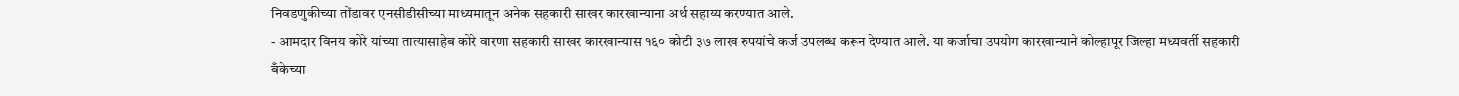निवडणुकीच्या तोंडावर एनसीडीसीच्या माध्यमातून अनेक सहकारी साखर कारखान्याना अर्थ सहाय्य करण्यात आले.
- आमदार विनय कोरे यांच्या तात्यासाहेब कोरे वारणा सहकारी साखर कारखान्यास १६० कोटी ३७ लाख रुपयांचे कर्ज उपलब्ध करून देण्यात आले. या कर्जाचा उपयोग कारखान्याने कोल्हापूर जिल्हा मध्यवर्ती सहकारी बँकेच्या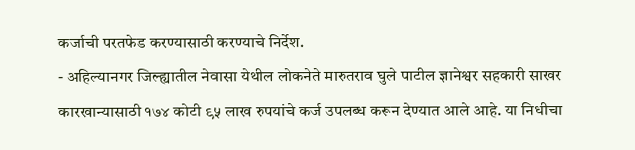कर्जाची परतफेड करण्यासाठी करण्याचे निर्देश.
- अहिल्यानगर जिल्ह्यातील नेवासा येथील लोकनेते मारुतराव घुले पाटील ज्ञानेश्वर सहकारी साखर कारखान्यासाठी १७४ कोटी ९५ लाख रुपयांचे कर्ज उपलब्ध करून देण्यात आले आहे. या निधीचा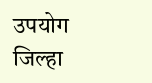उपयोग जिल्हा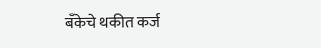बँकेचे थकीत कर्ज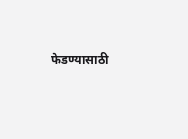फेडण्यासाठी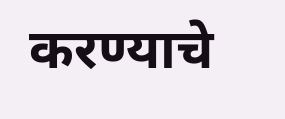करण्याचे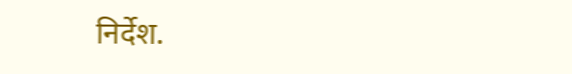निर्देश.